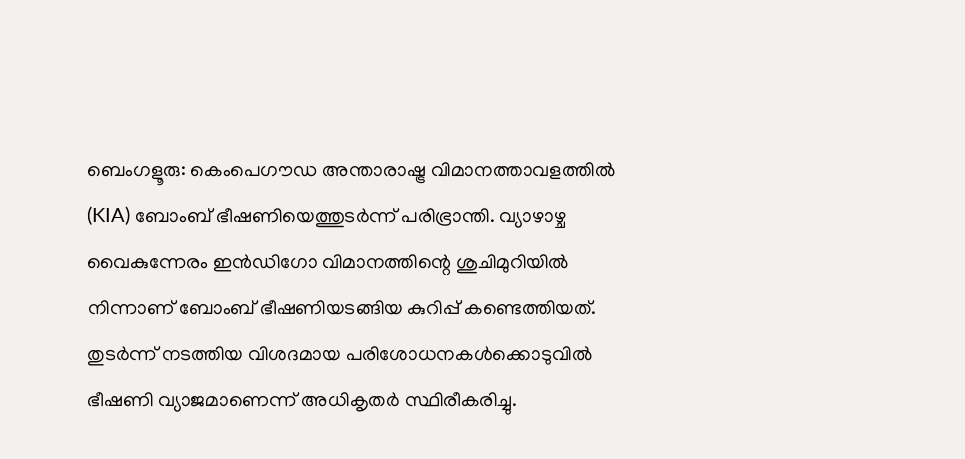ബെംഗളൂരു: കെംപെഗൗഡ അന്താരാഷ്ട്ര വിമാനത്താവളത്തിൽ (KIA) ബോംബ് ഭീഷണിയെത്തുടർന്ന് പരിഭ്രാന്തി. വ്യാഴാഴ്ച വൈകുന്നേരം ഇൻഡിഗോ വിമാനത്തിന്റെ ശുചിമുറിയിൽ നിന്നാണ് ബോംബ് ഭീഷണിയടങ്ങിയ കുറിപ്പ് കണ്ടെത്തിയത്. തുടർന്ന് നടത്തിയ വിശദമായ പരിശോധനകൾക്കൊടുവിൽ ഭീഷണി വ്യാജമാണെന്ന് അധികൃതർ സ്ഥിരീകരിച്ചു.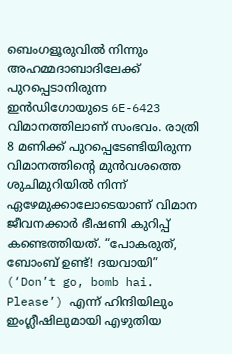ബെംഗളൂരുവിൽ നിന്നും അഹമ്മദാബാദിലേക്ക് പുറപ്പെടാനിരുന്ന ഇൻഡിഗോയുടെ 6E-6423 വിമാനത്തിലാണ് സംഭവം. രാത്രി 8 മണിക്ക് പുറപ്പെടേണ്ടിയിരുന്ന വിമാനത്തിന്റെ മുൻവശത്തെ ശുചിമുറിയിൽ നിന്ന് ഏഴേമുക്കാലോടെയാണ് വിമാന ജീവനക്കാർ ഭീഷണി കുറിപ്പ് കണ്ടെത്തിയത്. “പോകരുത്, ബോംബ് ഉണ്ട്! ദയവായി” (‘Don’t go, bomb hai. Please’) എന്ന് ഹിന്ദിയിലും ഇംഗ്ലീഷിലുമായി എഴുതിയ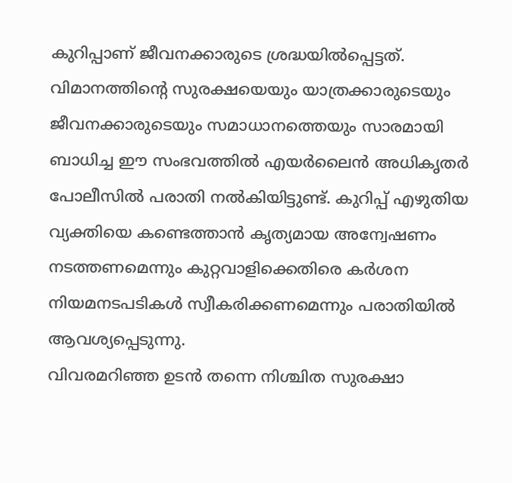കുറിപ്പാണ് ജീവനക്കാരുടെ ശ്രദ്ധയിൽപ്പെട്ടത്.
വിമാനത്തിന്റെ സുരക്ഷയെയും യാത്രക്കാരുടെയും ജീവനക്കാരുടെയും സമാധാനത്തെയും സാരമായി ബാധിച്ച ഈ സംഭവത്തിൽ എയർലൈൻ അധികൃതർ പോലീസിൽ പരാതി നൽകിയിട്ടുണ്ട്. കുറിപ്പ് എഴുതിയ വ്യക്തിയെ കണ്ടെത്താൻ കൃത്യമായ അന്വേഷണം നടത്തണമെന്നും കുറ്റവാളിക്കെതിരെ കർശന നിയമനടപടികൾ സ്വീകരിക്കണമെന്നും പരാതിയിൽ ആവശ്യപ്പെടുന്നു.
വിവരമറിഞ്ഞ ഉടൻ തന്നെ നിശ്ചിത സുരക്ഷാ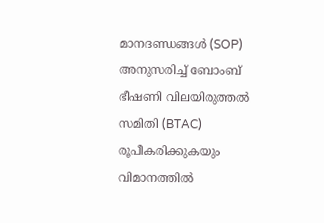മാനദണ്ഡങ്ങൾ (SOP) അനുസരിച്ച് ബോംബ് ഭീഷണി വിലയിരുത്തൽ സമിതി (BTAC) രൂപീകരിക്കുകയും വിമാനത്തിൽ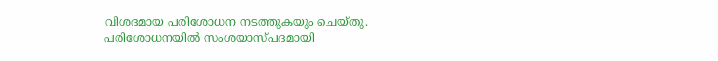വിശദമായ പരിശോധന നടത്തുകയും ചെയ്തു. പരിശോധനയിൽ സംശയാസ്പദമായി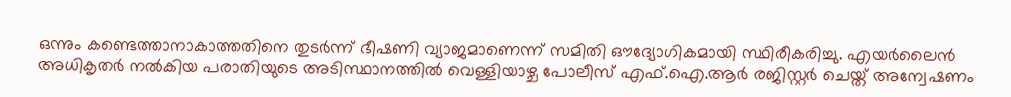ഒന്നും കണ്ടെത്താനാകാത്തതിനെ തുടർന്ന് ഭീഷണി വ്യാജമാണെന്ന് സമിതി ഔദ്യോഗികമായി സ്ഥിരീകരിച്ചു. എയർലൈൻ അധികൃതർ നൽകിയ പരാതിയുടെ അടിസ്ഥാനത്തിൽ വെള്ളിയാഴ്ച പോലീസ് എഫ്.ഐ.ആർ രജിസ്റ്റർ ചെയ്ത് അന്വേഷണം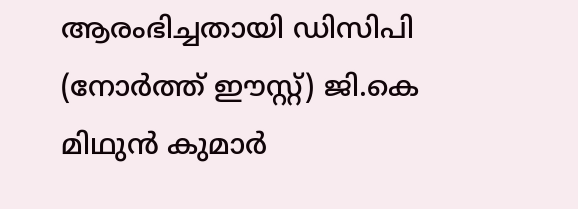ആരംഭിച്ചതായി ഡിസിപി (നോർത്ത് ഈസ്റ്റ്) ജി.കെ മിഥുൻ കുമാർ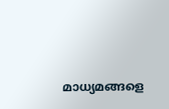മാധ്യമങ്ങളെ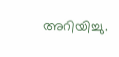അറിയിച്ചു.